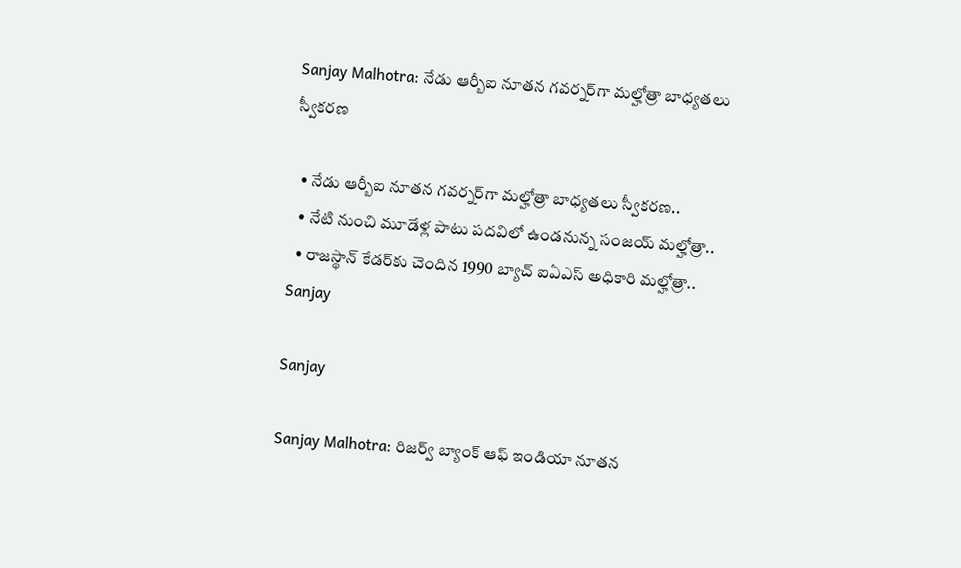Sanjay Malhotra: నేడు ఆర్బీఐ నూతన గవర్నర్‌గా మల్హోత్రా బాధ్యతలు స్వీకరణ

  • నేడు ఆర్బీఐ నూతన గవర్నర్‌గా మల్హోత్రా బాధ్యతలు స్వీకరణ..
  • నేటి నుంచి మూడేళ్ల పాటు పదవిలో ఉండనున్న సంజయ్ మల్హోత్రా..
  • రాజస్థాన్ కేడర్‌కు చెందిన 1990 బ్యాచ్ ఐఏఎస్ అధికారి మల్హోత్రా..
Sanjay

Sanjay

Sanjay Malhotra: రిజర్వ్ బ్యాంక్ ఆఫ్ ఇండియా నూతన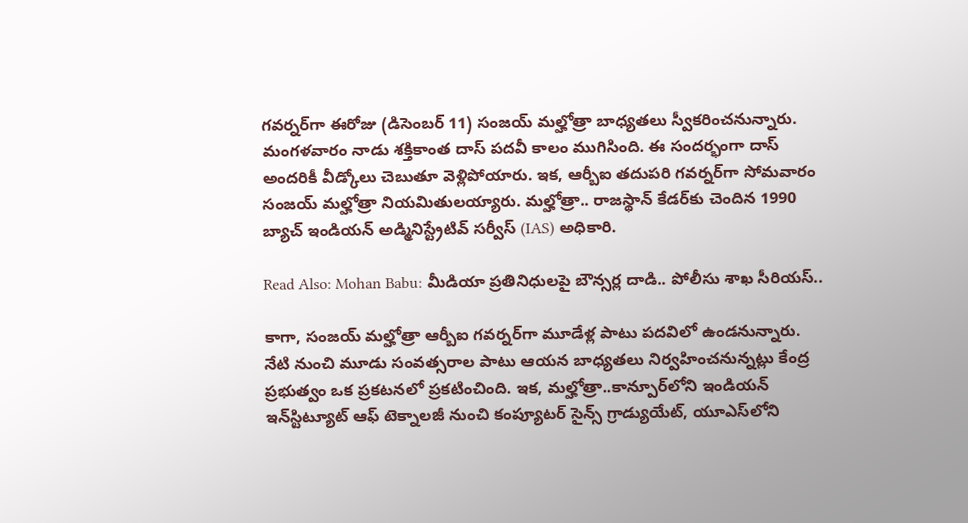గవర్నర్‌గా ఈరోజు (డిసెంబర్ 11) సంజయ్ మల్హోత్రా బాధ్యతలు స్వీకరించనున్నారు. మంగళవారం నాడు శక్తికాంత దాస్ పదవీ కాలం ముగిసింది. ఈ సందర్భంగా దాస్ అందరికీ వీడ్కోలు చెబుతూ వెళ్లిపోయారు. ఇక, ఆర్బీఐ తదుపరి గవర్నర్‌గా సోమవారం సంజయ్ మల్హోత్రా నియమితులయ్యారు. మల్హోత్రా.. రాజస్థాన్ కేడర్‌కు చెందిన 1990 బ్యాచ్‌ ఇండియన్ అడ్మినిస్ట్రేటివ్ సర్వీస్ (IAS) అధికారి.

Read Also: Mohan Babu: మీడియా ప్రతినిధులపై బౌన్సర్ల దాడి.. పోలీసు శాఖ సీరియస్..

కాగా, సంజయ్ మల్హోత్రా ఆర్బీఐ గవర్నర్‌గా మూడేళ్ల పాటు పదవిలో ఉండనున్నారు. నేటి నుంచి మూడు సంవత్సరాల పాటు ఆయన బాధ్యతలు నిర్వహించనున్నట్లు కేంద్ర ప్రభుత్వం ఒక ప్రకటనలో ప్రకటించింది. ఇక, మల్హోత్రా..కాన్పూర్‌లోని ఇండియన్ ఇన్‌స్టిట్యూట్ ఆఫ్ టెక్నాలజీ నుంచి కంప్యూటర్ సైన్స్ గ్రాడ్యుయేట్, యూఎస్‌లోని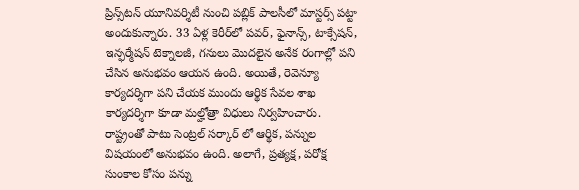ప్రిన్స్‌టన్ యూనివర్శిటీ నుంచి పబ్లిక్ పాలసీలో మాస్టర్స్ పట్టా అందుకున్నారు. 33 ఏళ్ల కెరీర్‌లో పవర్, ఫైనాన్స్, టాక్సేషన్, ఇన్ఫర్మేషన్ టెక్నాలజీ, గనులు మొదలైన అనేక రంగాల్లో పని చేసిన అనుభవం ఆయన ఉంది. అయితే, రెవెన్యూ కార్యదర్శిగా పని చేయక ముందు ఆర్థిక సేవల శాఖ కార్యదర్శిగా కూడా మల్హోత్రా విధులు నిర్వహించారు. రాష్ట్రంతో పాటు సెంట్రల్ సర్కార్ లో ఆర్థిక, పన్నుల విషయంలో అనుభవం ఉంది. అలాగే, ప్రత్యక్ష, పరోక్ష సుంకాల కోసం పన్ను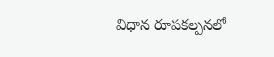విధాన రూపకల్పనలో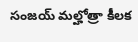సంజయ్ మల్హోత్రా కీలక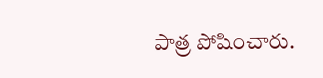పాత్ర పోషించారు.